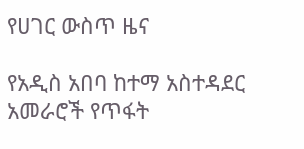የሀገር ውስጥ ዜና

የአዲስ አበባ ከተማ አስተዳደር አመራሮች የጥፋት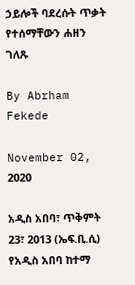ኃይሎች ባደረሱት ጥቃት የተሰማቸውን ሐዘን ገለጹ

By Abrham Fekede

November 02, 2020

አዲስ አበባ፣ ጥቅምት 23፣ 2013 (ኤፍ.ቢ.ሲ) የአዲስ አበባ ከተማ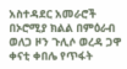አስተዳደር አመራሮች በኦሮሚያ ክልል በምዕራብ ወለጋ ዞን ጉሊሶ ወረዳ ጋዋ ቀናቲ ቀበሌ የጥፋት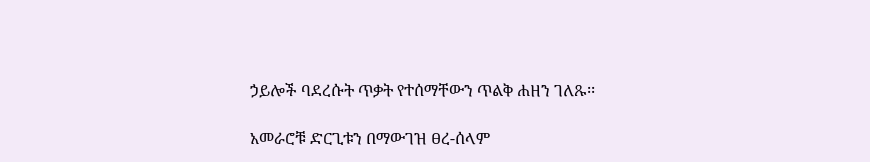ኃይሎች ባደረሱት ጥቃት የተሰማቸውን ጥልቅ ሐዘን ገለጹ፡፡

አመራሮቹ ድርጊቱን በማውገዝ ፀረ-ሰላም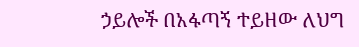ኃይሎች በአፋጣኝ ተይዘው ለህግ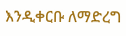እንዲቀርቡ ለማድረግ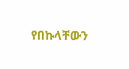የበኩላቸውን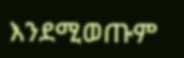እንደሚወጡም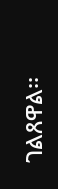ገልጸዋል፡፡